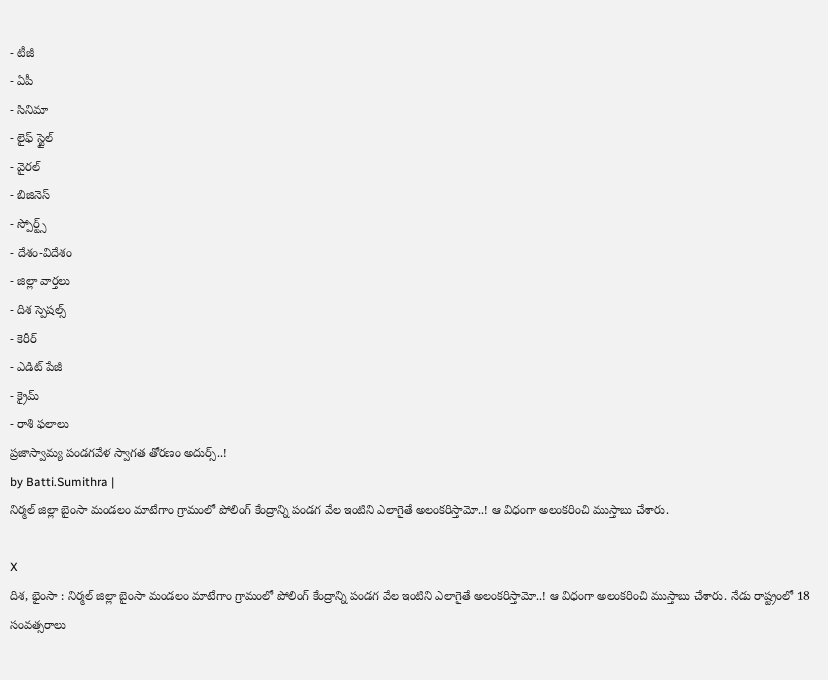- టీజీ
- ఏపీ
- సినిమా
- లైఫ్ స్టైల్
- వైరల్
- బిజినెస్
- స్పోర్ట్స్
- దేశం-విదేశం
- జిల్లా వార్తలు
- దిశ స్పెషల్స్
- కెరీర్
- ఎడిట్ పేజీ
- క్రైమ్
- రాశి ఫలాలు
ప్రజాస్వామ్య పండగవేళ స్వాగత తోరణం అదుర్స్..!
by Batti.Sumithra |
నిర్మల్ జిల్లా బైంసా మండలం మాటేగాం గ్రామంలో పోలింగ్ కేంద్రాన్ని పండగ వేల ఇంటిని ఎలాగైతే అలంకరిస్తామో..! ఆ విధంగా అలంకరించి ముస్తాబు చేశారు.

X
దిశ, భైంసా : నిర్మల్ జిల్లా బైంసా మండలం మాటేగాం గ్రామంలో పోలింగ్ కేంద్రాన్ని పండగ వేల ఇంటిని ఎలాగైతే అలంకరిస్తామో..! ఆ విధంగా అలంకరించి ముస్తాబు చేశారు. నేడు రాష్ట్రంలో 18 సంవత్సరాలు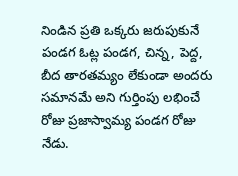నిండిన ప్రతి ఒక్కరు జరుపుకునే పండగ ఓట్ల పండగ, చిన్న, పెద్ద, బీద తారతమ్యం లేకుండా అందరు సమానమే అని గుర్తింపు లభించే రోజు ప్రజాస్వామ్య పండగ రోజు నేడు.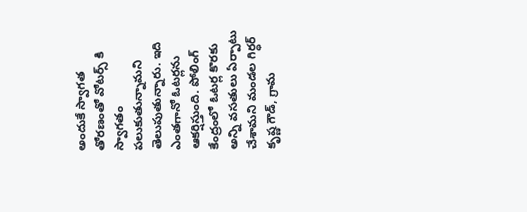అందుకే స్వాగత తోరణంతో వోటర్స్ కి స్వాగతం పలుకుతున్నామని తెలుపుతున్నారు. ఇది ఎంతగానో ఓటర్లను ఆకర్షిస్తుంది. పోలింగ్ కేంద్రంలో ఓటర్ల కొరకు అన్ని వసతులు ఏర్పాటు చేశామని మండల గిర్ధర్ కృష్ణ గౌడ్, గ్రామ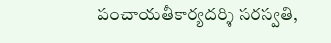పంచాయతీకార్యదర్శి సరస్వతి,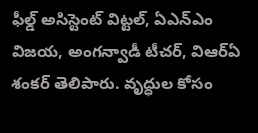ఫీల్డ్ అసిస్టెంట్ విట్టల్, ఏఎన్ఎం విజయ, అంగన్వాడీ టీచర్, విఆర్ఏ శంకర్ తెలిపారు. వృద్ధుల కోసం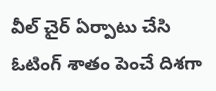వీల్ చైర్ ఏర్పాటు చేసి ఓటింగ్ శాతం పెంచే దిశగా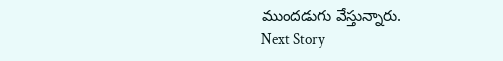ముందడుగు వేస్తున్నారు.
Next Story